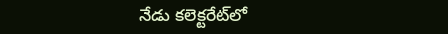నేడు కలెక్టరేట్‌లో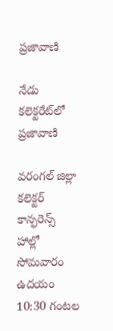ప్రజావాణి

నేడు కలెక్టరేట్‌లో ప్రజావాణి

వరంగల్ జిల్లా కలెక్టర్ కాన్ఫరెన్స్ హాల్లో సోమవారం ఉదయం 10:30 గంటల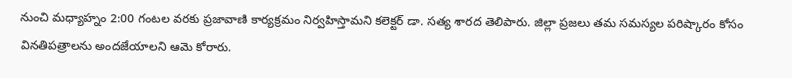నుంచి మధ్యాహ్నం 2:00 గంటల వరకు ప్రజావాణి కార్యక్రమం నిర్వహిస్తామని కలెక్టర్ డా. సత్య శారద తెలిపారు. జిల్లా ప్రజలు తమ సమస్యల పరిష్కారం కోసం వినతిపత్రాలను అందజేయాలని ఆమె కోరారు.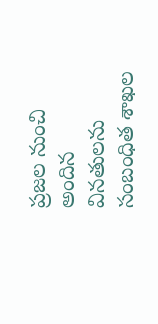ప్రజల నుంచి అందిన వినతులను సంబంధిత శాఖల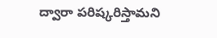ద్వారా పరిష్కరిస్తామని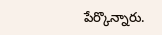పేర్కొన్నారు.